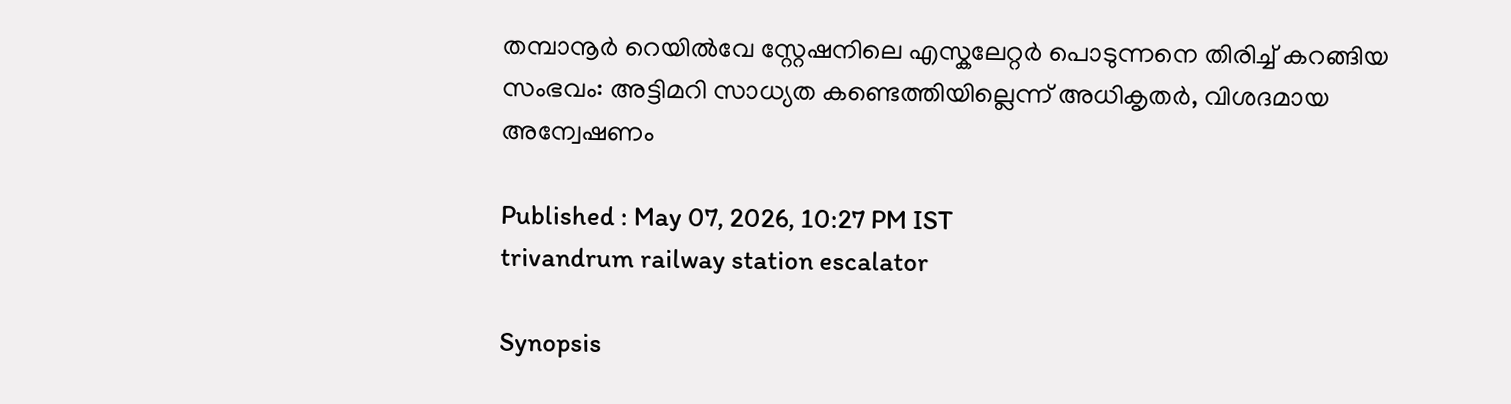തമ്പാനൂർ റെയിൽവേ സ്റ്റേഷനിലെ എസ്കലേറ്റർ പൊടുന്നനെ തിരിച്ച് കറങ്ങിയ സംഭവം: അട്ടിമറി സാധ്യത കണ്ടെത്തിയില്ലെന്ന് അധികൃതര്‍, വിശദമായ അന്വേഷണം

Published : May 07, 2026, 10:27 PM IST
trivandrum railway station escalator

Synopsis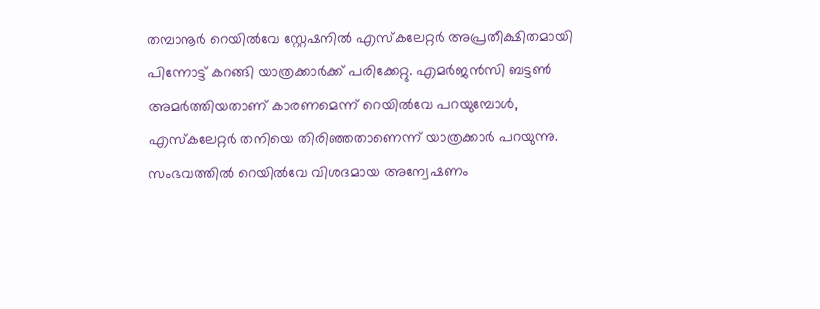തമ്പാനൂർ റെയിൽവേ സ്റ്റേഷനിൽ എസ്കലേറ്റർ അപ്രതീക്ഷിതമായി പിന്നോട്ട് കറങ്ങി യാത്രക്കാർക്ക് പരിക്കേറ്റു. എമർജൻസി ബട്ടൺ അമർത്തിയതാണ് കാരണമെന്ന് റെയിൽവേ പറയുമ്പോൾ, എസ്കലേറ്റർ തനിയെ തിരിഞ്ഞതാണെന്ന് യാത്രക്കാർ പറയുന്നു. സംഭവത്തിൽ റെയിൽവേ വിശദമായ അന്വേഷണം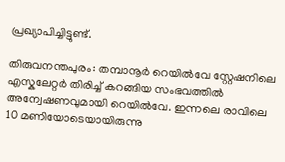പ്രഖ്യാപിച്ചിട്ടുണ്ട്.

തിരുവനന്തപുരം: തമ്പാനൂർ റെയിൽവേ സ്റ്റേഷനിലെ എസ്കലേറ്റർ തിരിച്ച് കറങ്ങിയ സംഭവത്തിൽ അന്വേഷണവുമായി റെയിൽവേ. ഇന്നലെ രാവിലെ 10 മണിയോടെയായിരുന്നു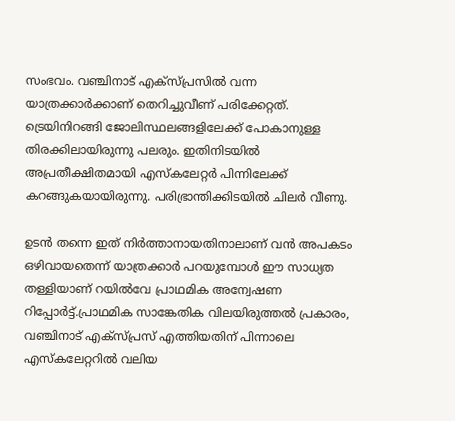സംഭവം. വഞ്ചിനാട് എക്‌സ്പ്രസിൽ വന്ന യാത്രക്കാർക്കാണ് തെറിച്ചുവീണ് പരിക്കേറ്റത്. ട്രെയിനിറങ്ങി ജോലിസ്ഥലങ്ങളിലേക്ക് പോകാനുള്ള തിരക്കിലായിരുന്നു പലരും. ഇതിനിടയിൽ അപ്രതീക്ഷിതമായി എസ്‌കലേറ്റർ പിന്നിലേക്ക് കറങ്ങുകയായിരുന്നു. പരിഭ്രാന്തിക്കിടയിൽ ചിലർ വീണു.

ഉടൻ തന്നെ ഇത് നിർത്താനായതിനാലാണ് വൻ അപകടം ഒഴിവായതെന്ന് യാത്രക്കാർ പറയുമ്പോൾ ഈ സാധ്യത തള്ളിയാണ് റയിൽവേ പ്രാഥമിക അന്വേഷണ റിപ്പോർട്ട്.പ്രാഥമിക സാങ്കേതിക വിലയിരുത്തൽ പ്രകാരം, വഞ്ചിനാട് എക്സ്പ്രസ് എത്തിയതിന് പിന്നാലെ എസ്‌കലേറ്ററിൽ വലിയ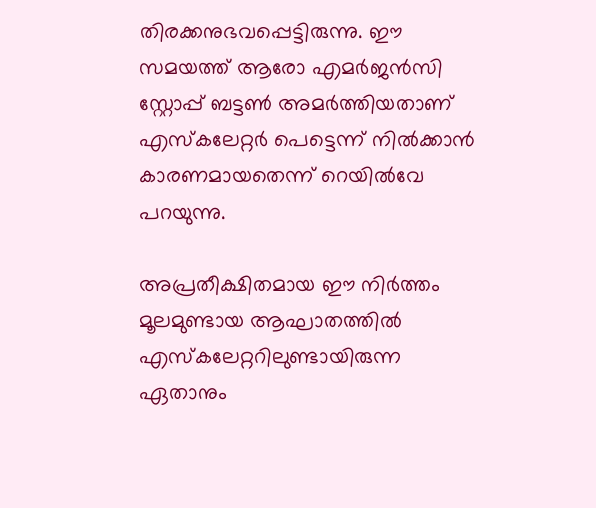തിരക്കനുഭവപ്പെട്ടിരുന്നു. ഈ സമയത്ത് ആരോ എമർജൻസി സ്റ്റോപ്പ് ബട്ടൺ അമർത്തിയതാണ് എസ്‌കലേറ്റർ പെട്ടെന്ന് നിൽക്കാൻ കാരണമായതെന്ന് റെയിൽവേ പറയുന്നു.

അപ്രതീക്ഷിതമായ ഈ നിർത്തം മൂലമുണ്ടായ ആഘാതത്തിൽ എസ്‌കലേറ്ററിലുണ്ടായിരുന്ന ഏതാനും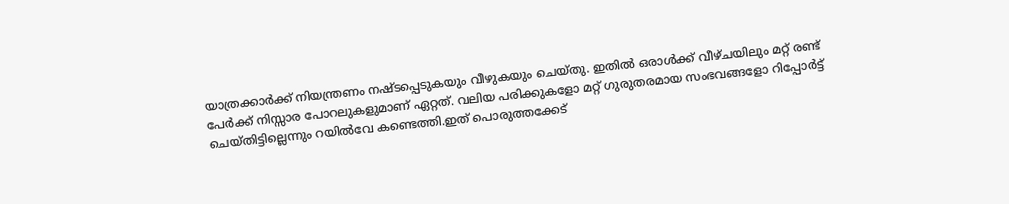യാത്രക്കാർക്ക് നിയന്ത്രണം നഷ്ടപ്പെടുകയും വീഴുകയും ചെയ്തു. ഇതിൽ ഒരാൾക്ക് വീഴ്ചയിലും മറ്റ് രണ്ട് പേർക്ക് നിസ്സാര പോറലുകളുമാണ് ഏറ്റത്. വലിയ പരിക്കുകളോ മറ്റ് ഗുരുതരമായ സംഭവങ്ങളോ റിപ്പോർട്ട് ചെയ്തിട്ടില്ലെന്നും റയിൽവേ കണ്ടെത്തി.ഇത് പൊരുത്തക്കേട്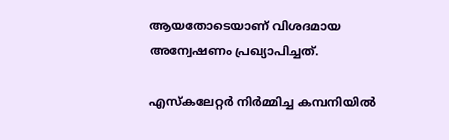ആയതോടെയാണ് വിശദമായ അന്വേഷണം പ്രഖ്യാപിച്ചത്.

എസ്‌കലേറ്റർ നിർമ്മിച്ച കമ്പനിയിൽ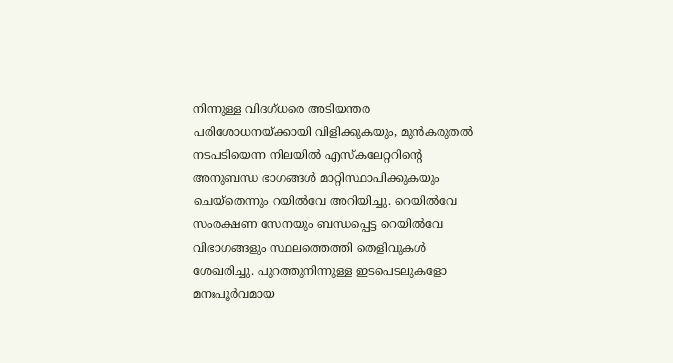നിന്നുള്ള വിദഗ്ധരെ അടിയന്തര പരിശോധനയ്ക്കായി വിളിക്കുകയും, മുൻകരുതൽ നടപടിയെന്ന നിലയിൽ എസ്‌കലേറ്ററിന്റെ അനുബന്ധ ഭാഗങ്ങൾ മാറ്റിസ്ഥാപിക്കുകയും ചെയ്തെന്നും റയിൽവേ അറിയിച്ചു. റെയിൽവേ സംരക്ഷണ സേനയും ബന്ധപ്പെട്ട റെയിൽവേ വിഭാഗങ്ങളും സ്ഥലത്തെത്തി തെളിവുകൾ ശേഖരിച്ചു. പുറത്തുനിന്നുള്ള ഇടപെടലുകളോ മനഃപൂർവമായ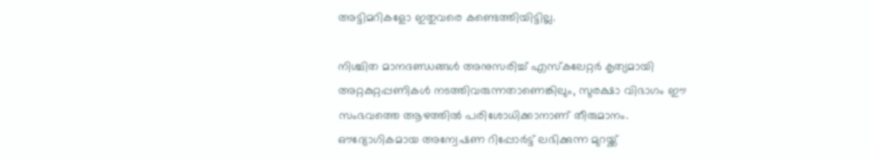അട്ടിമറികളോ ഇതുവരെ കണ്ടെത്തിയിട്ടില്ല.

നിശ്ചിത മാനദണ്ഡങ്ങൾ അനുസരിച്ച് എസ്‌കലേറ്റർ കൃത്യമായി അറ്റകുറ്റപ്പണികൾ നടത്തിവരുന്നതാണെങ്കിലും, സുരക്ഷാ വിഭാഗം ഈ സംഭവത്തെ ആഴത്തിൽ പരിശോധിക്കാനാണ് തീരുമാനം. ഔദ്യോഗികമായ അന്വേഷണ റിപ്പോർട്ട് ലഭിക്കുന്ന മുറയ്ക്ക്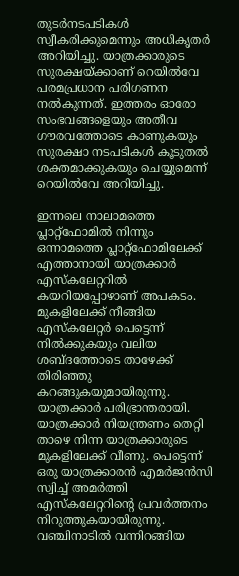തുടർനടപടികൾ സ്വീകരിക്കുമെന്നും അധികൃതർ അറിയിച്ചു. യാത്രക്കാരുടെ സുരക്ഷയ്ക്കാണ് റെയിൽവേ പരമപ്രധാന പരിഗണന നൽകുന്നത്. ഇത്തരം ഓരോ സംഭവങ്ങളെയും അതീവ ഗൗരവത്തോടെ കാണുകയും സുരക്ഷാ നടപടികൾ കൂടുതൽ ശക്തമാക്കുകയും ചെയ്യുമെന്ന് റെയിൽവേ അറിയിച്ചു.

ഇന്നലെ നാലാമത്തെ പ്ലാറ്റ്ഫോമിൽ നിന്നും ഒന്നാമത്തെ പ്ലാറ്റ്ഫോമിലേക്ക് എത്താനായി യാത്രക്കാർ എസ്‌കലേറ്ററിൽ കയറിയപ്പോഴാണ് അപകടം. മുകളിലേക്ക് നീങ്ങിയ എസ്‌കലേറ്റർ പെട്ടെന്ന് നിൽക്കുകയും വലിയ ശബ്ദത്തോടെ താഴേക്ക് തിരിഞ്ഞു കറങ്ങുകയുമായിരുന്നു. യാത്രക്കാർ പരിഭ്രാന്തരായി. യാത്രക്കാർ നിയന്ത്രണം തെറ്റി താഴെ നിന്ന യാത്രക്കാരുടെ മുകളിലേക്ക് വീണു. പെട്ടെന്ന് ഒരു യാത്രക്കാരൻ എമർജൻസി സ്വിച്ച് അമർത്തി എസ്‌കലേറ്ററിന്റെ പ്രവർത്തനം നിറുത്തുകയായിരുന്നു. വഞ്ചിനാടിൽ വന്നിറങ്ങിയ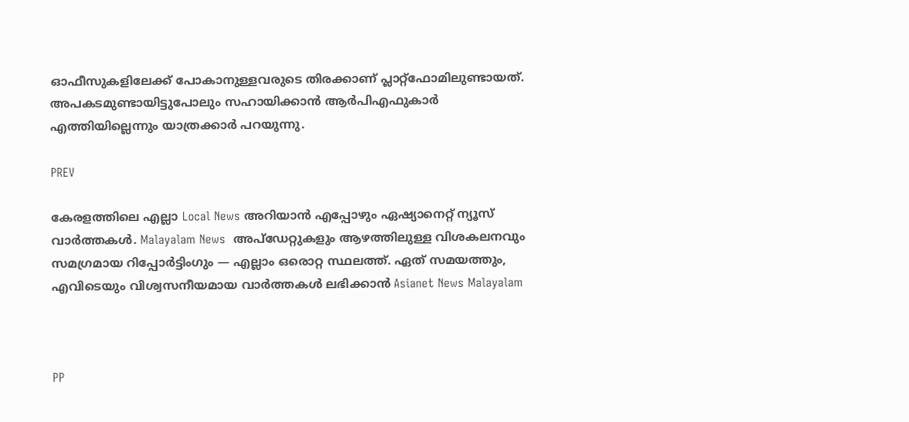ഓഫീസുകളിലേക്ക് പോകാനുള്ളവരുടെ തിരക്കാണ് പ്ലാറ്റ്ഫോമിലുണ്ടായത്. അപകടമുണ്ടായിട്ടുപോലും സഹായിക്കാൻ ആർപിഎഫുകാർ എത്തിയില്ലെന്നും യാത്രക്കാർ പറയുന്നു.

PREV

കേരളത്തിലെ എല്ലാ Local News അറിയാൻ എപ്പോഴും ഏഷ്യാനെറ്റ് ന്യൂസ് വാർത്തകൾ. Malayalam News  അപ്‌ഡേറ്റുകളും ആഴത്തിലുള്ള വിശകലനവും സമഗ്രമായ റിപ്പോർട്ടിംഗും — എല്ലാം ഒരൊറ്റ സ്ഥലത്ത്. ഏത് സമയത്തും, എവിടെയും വിശ്വസനീയമായ വാർത്തകൾ ലഭിക്കാൻ Asianet News Malayalam



PP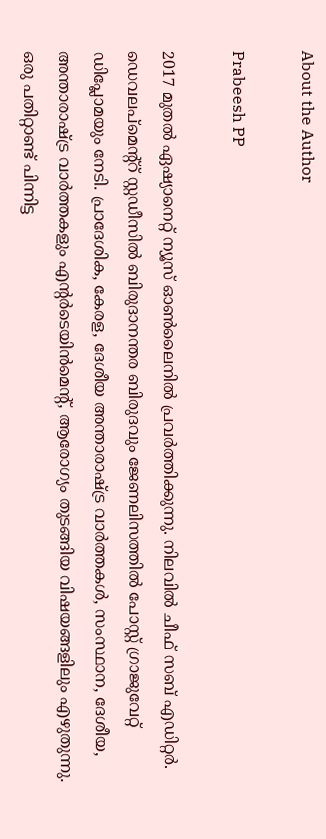About the Author

Prabeesh PP

2017 മുതല്‍ ഏഷ്യാനെറ്റ് ന്യൂസ് ഓണ്‍ലൈനില്‍ പ്രവര്‍ത്തിക്കുന്നു. നിലവില്‍ ചീഫ് സബ് എഡിറ്റര്‍. ഡെവലപ്മെന്റ്റ് സ്റ്റഡീസിൽ ബിരുദാനന്തര ബിരുദവും ജേണലിസത്തില്‍ പോസ്റ്റ് ഗ്രാജുവേറ്റ് ഡിപ്ലോമയും നേടി. പ്രാദേശിക, കേരള, ദേശീയ അന്താരാഷ്ട്ര വാർത്തകൾ, സംസ്ഥാന, ദേശീയ, അന്താരാഷ്ട്ര വാര്‍ത്തകളും എന്റര്‍ടെയിന്‍മെന്റ്, ആരോഗ്യം തുടങ്ങിയ വിഷയങ്ങളിലും എഴുതുന്നു. ഒരു പതിറ്റാണ്ട് പിന്നിട്ട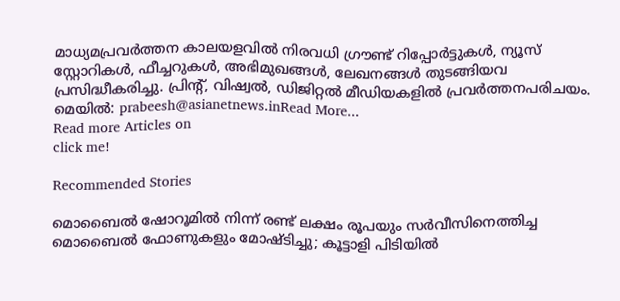മാധ്യമപ്രവര്‍ത്തന കാലയളവില്‍ നിരവധി ഗ്രൗണ്ട് റിപ്പോര്‍ട്ടുകള്‍, ന്യൂസ് സ്റ്റോറികള്‍, ഫീച്ചറുകള്‍, അഭിമുഖങ്ങള്‍, ലേഖനങ്ങള്‍ തുടങ്ങിയവ പ്രസിദ്ധീകരിച്ചു. പ്രിന്റ്, വിഷ്വല്‍, ഡിജിറ്റല്‍ മീഡിയകളില്‍ പ്രവര്‍ത്തനപരിചയം. മെയില്‍: prabeesh@asianetnews.inRead More...
Read more Articles on
click me!

Recommended Stories

മൊബൈൽ ഷോറൂമിൽ നിന്ന് രണ്ട് ലക്ഷം രൂപയും സർവീസിനെത്തിച്ച മൊബൈൽ ഫോണുകളും മോഷ്ടിച്ചു; കൂട്ടാളി പിടിയിൽ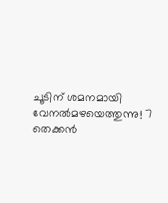ചൂടിന് ശമനമായി വേനൽമഴയെത്തുന്നു! 7 തെക്കൻ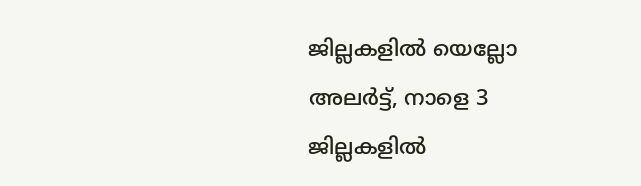ജില്ലകളിൽ യെല്ലോ അലർട്ട്, നാളെ 3 ജില്ലകളിൽ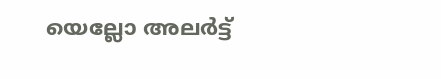യെല്ലോ അലർട്ട്